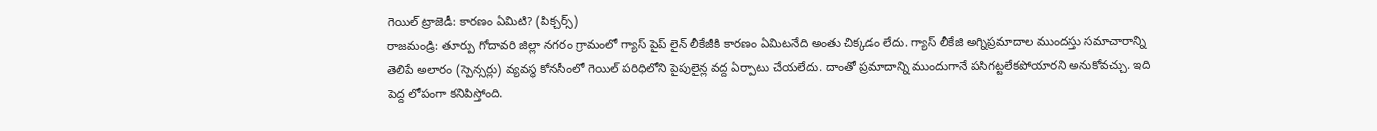గెయిల్ ట్రాజెడీ: కారణం ఏమిటి? (పిక్చర్స్)
రాజమండ్రి: తూర్పు గోదావరి జిల్లా నగరం గ్రామంలో గ్యాస్ పైప్ లైన్ లీకేజీకి కారణం ఏమిటనేది అంతు చిక్కడం లేదు. గ్యాస్ లీకేజి అగ్నిప్రమాదాల ముందస్తు సమాచారాన్ని తెలిపే అలారం (స్పెన్సర్లు) వ్యవస్థ కోనసీంలో గెయిల్ పరిధిలోని పైపులైన్ల వద్ద ఏర్పాటు చేయలేదు. దాంతో ప్రమాదాన్ని ముందుగానే పసిగట్టలేకపోయారని అనుకోవచ్చు. ఇది పెద్ద లోపంగా కనిపిస్తోంది.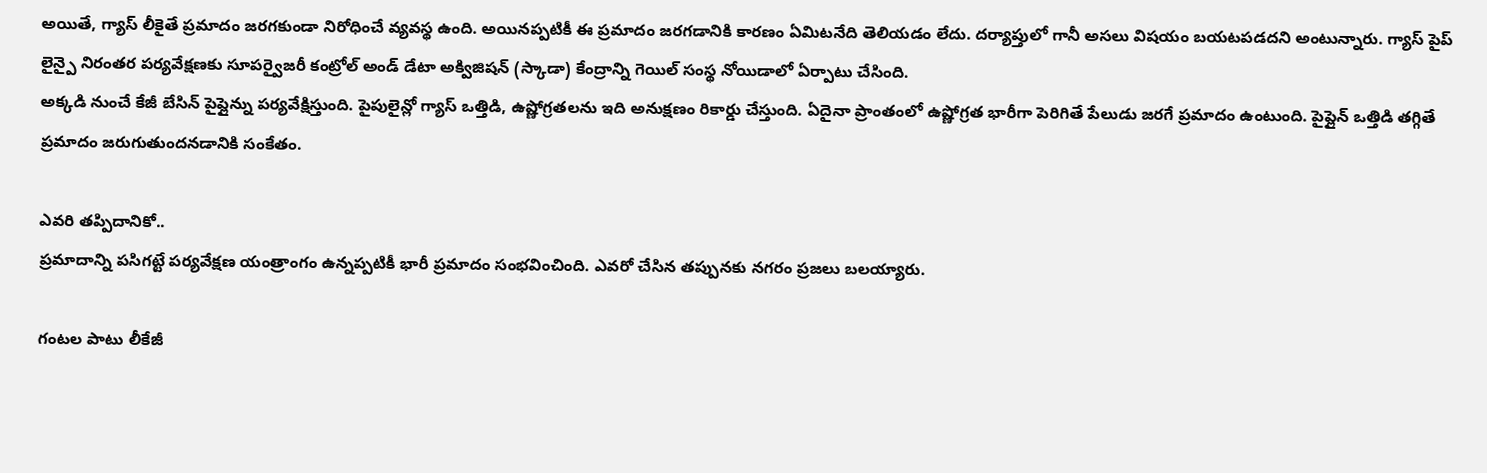అయితే, గ్యాస్ లీకైతే ప్రమాదం జరగకుండా నిరోధించే వ్యవస్థ ఉంది. అయినప్పటికీ ఈ ప్రమాదం జరగడానికి కారణం ఏమిటనేది తెలియడం లేదు. దర్యాప్తులో గానీ అసలు విషయం బయటపడదని అంటున్నారు. గ్యాస్ పైప్ లైన్పై నిరంతర పర్యవేక్షణకు సూపర్వైజరీ కంట్రోల్ అండ్ డేటా అక్విజిషన్ (స్కాడా) కేంద్రాన్ని గెయిల్ సంస్థ నోయిడాలో ఏర్పాటు చేసింది.
అక్కడి నుంచే కేజీ బేసిన్ పైప్లైన్ను పర్యవేక్షిస్తుంది. పైపులైన్లో గ్యాస్ ఒత్తిడి, ఉష్ణోగ్రతలను ఇది అనుక్షణం రికార్డు చేస్తుంది. ఏదైనా ప్రాంతంలో ఉష్ణోగ్రత భారీగా పెరిగితే పేలుడు జరగే ప్రమాదం ఉంటుంది. పైప్లైన్ ఒత్తిడి తగ్గితే ప్రమాదం జరుగుతుందనడానికి సంకేతం.

ఎవరి తప్పిదానికో..
ప్రమాదాన్ని పసిగట్టే పర్యవేక్షణ యంత్రాంగం ఉన్నప్పటికీ భారీ ప్రమాదం సంభవించింది. ఎవరో చేసిన తప్పునకు నగరం ప్రజలు బలయ్యారు.

గంటల పాటు లీకేజీ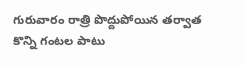గురువారం రాత్రి పొద్దుపోయిన తర్వాత కొన్ని గంటల పాటు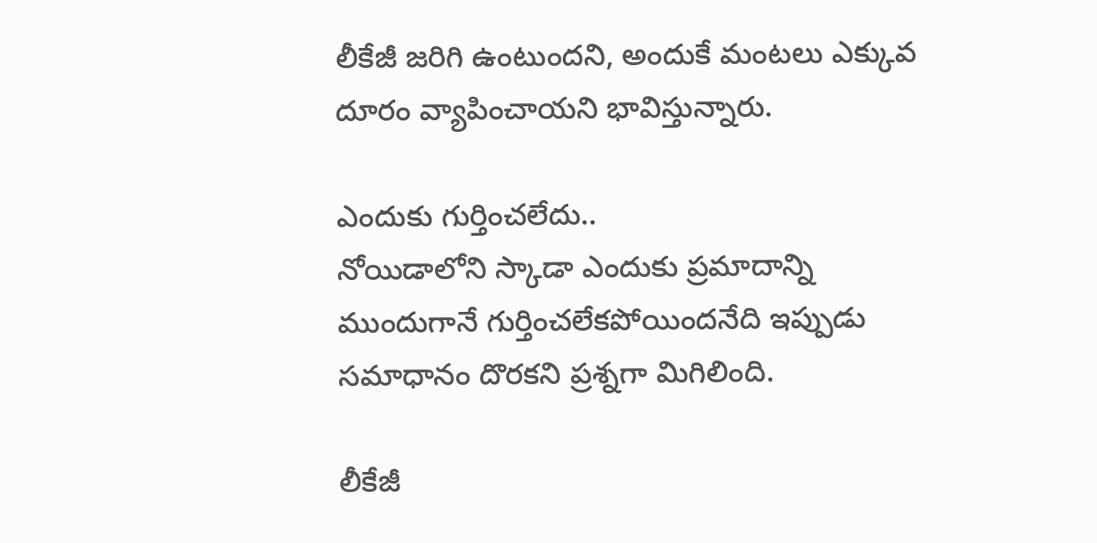లీకేజీ జరిగి ఉంటుందని, అందుకే మంటలు ఎక్కువ దూరం వ్యాపించాయని భావిస్తున్నారు.

ఎందుకు గుర్తించలేదు..
నోయిడాలోని స్కాడా ఎందుకు ప్రమాదాన్ని ముందుగానే గుర్తించలేకపోయిందనేది ఇప్పుడు సమాధానం దొరకని ప్రశ్నగా మిగిలింది.

లీకేజీ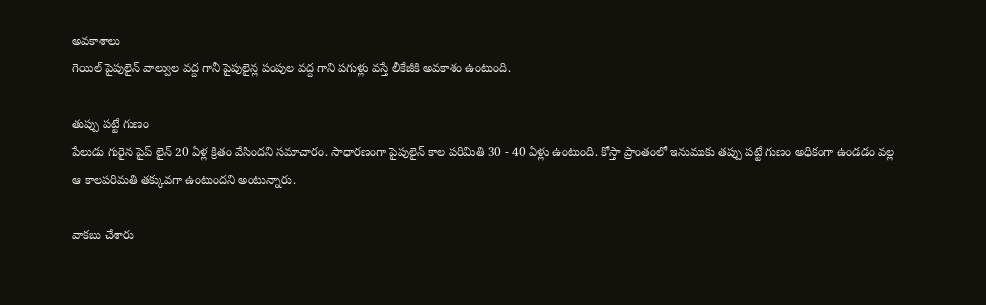అవకాశాలు
గెయిల్ పైపులైన్ వాల్వుల వద్ద గానీ పైపులైన్ల పంపుల వద్ద గాని పగుళ్లు వస్తే లీకేజీకి అవకాశం ఉంటుంది.

తుప్పు పట్టే గుణం
పేలుడు గురైన పైప్ లైన్ 20 ఏళ్ల క్రితం వేసిందని సమాచారం. సాధారణంగా పైపులైన్ కాల పరిమితి 30 - 40 ఏళ్లు ఉంటుంది. కోస్తా ప్రాంతంలో ఇనుముకు తప్పు పట్టే గుణం అధికంగా ఉండడం వల్ల ఆ కాలపరిమతి తక్కువగా ఉంటుందని అంటున్నారు.

వాకబు చేశారు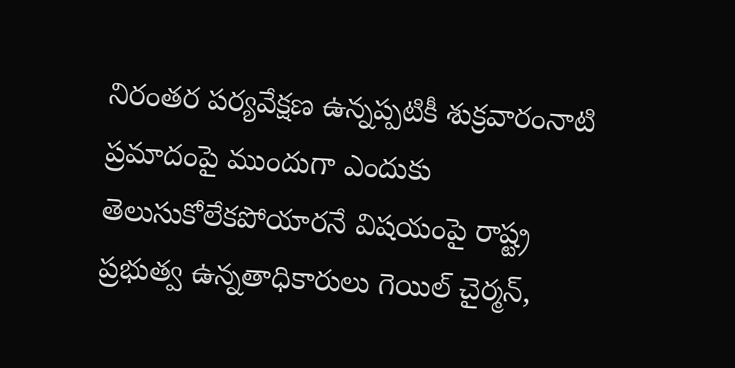నిరంతర పర్యవేక్షణ ఉన్నప్పటికీ శుక్రవారంనాటి ప్రమాదంపై ముందుగా ఎందుకు తెలుసుకోలేకపోయారనే విషయంపై రాష్ట్ర ప్రభుత్వ ఉన్నతాధికారులు గెయిల్ చైర్మన్,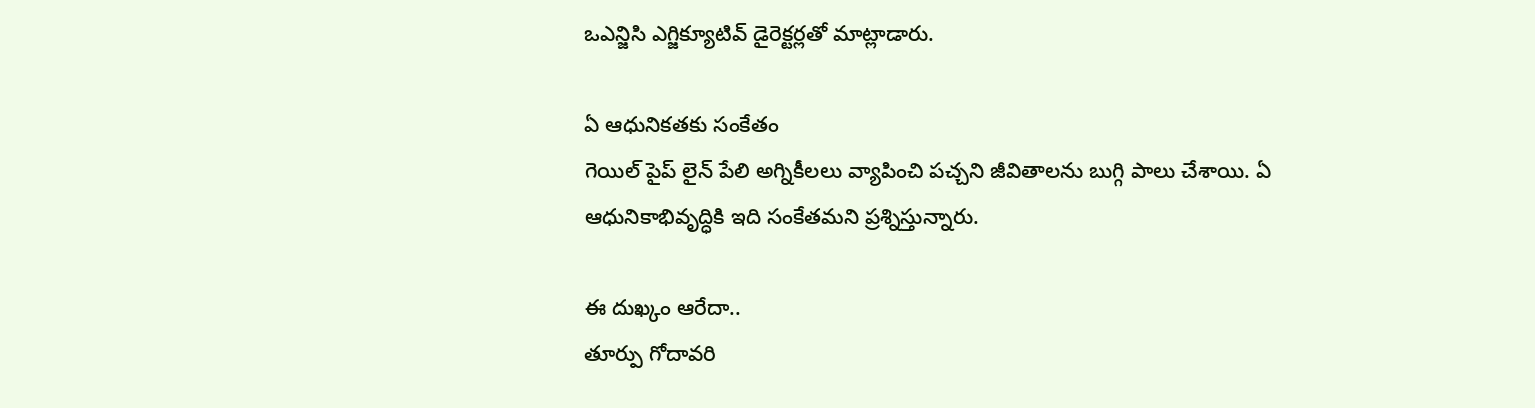ఒఎన్జిసి ఎగ్జిక్యూటివ్ డైరెక్టర్లతో మాట్లాడారు.

ఏ ఆధునికతకు సంకేతం
గెయిల్ పైప్ లైన్ పేలి అగ్నికీలలు వ్యాపించి పచ్చని జీవితాలను బుగ్గి పాలు చేశాయి. ఏ ఆధునికాభివృద్ధికి ఇది సంకేతమని ప్రశ్నిస్తున్నారు.

ఈ దుఖ్కం ఆరేదా..
తూర్పు గోదావరి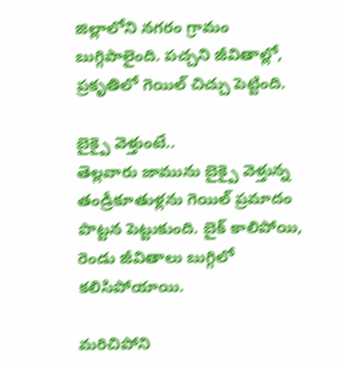జిల్లాలోని నగరం గ్రామం బుగ్గిపాలైంది. పచ్చని జీవితాల్లో, ప్రకృతిలో గెయిల్ చిచ్చు పెట్టింది.

బైక్పై వెళ్తుంటే..
తెల్లవారు జామును బైక్పై వెళ్తున్న తండ్రీకూతుళ్లను గెయిల్ ప్రమాదం పొట్టన పెట్టుకుంది. బైక్ కాలిపోయి, రెండు జీవితాలు బుగ్గిలో కలిసిపోయాయి.

మరిచిపోని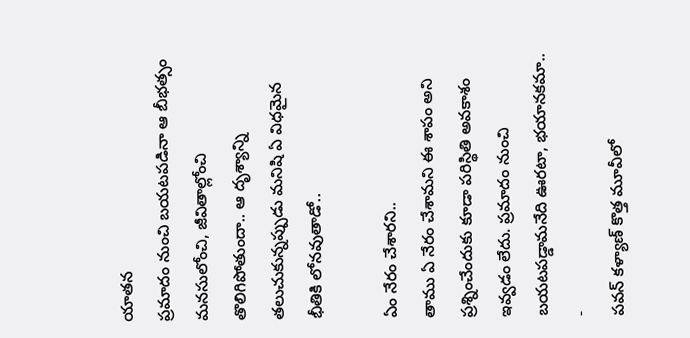యాతన
ప్రమాదం నుంచి బయటపడినా ఆ బీభత్సం మనసులోంచి, జీవితాల్లోంచి తొలిగిపోతుందా.. ఆ దృశ్యాన్ని తలుచుకున్నప్పుడు మనిషి ఏ విధమైన భీతికి లోనవుతాడో..

ఏం నేరం చేశారని..
తాము ఏ నేరం చేశామని ఈ శాపం అని ప్రశ్నించేందుకు కూడా పరిస్థితి అవకాశం ఇవ్వడం లేదు. ప్రమాదం నుంచి బయటపడ్డామనేది ఊరటా, భయానకమా..
-
పవన్ కళ్యాణ్ కొత్త మూవీలో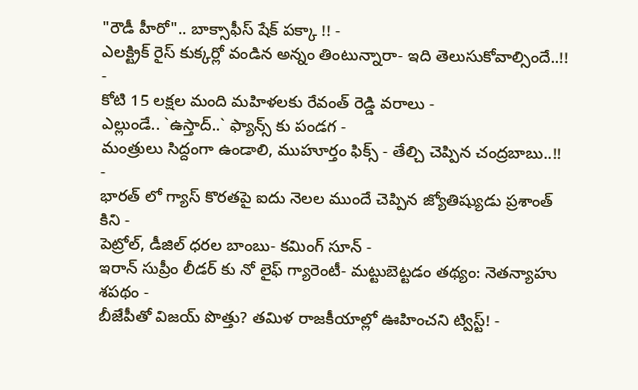"రౌడీ హీరో".. బాక్సాఫీస్ షేక్ పక్కా !! -
ఎలక్ట్రిక్ రైస్ కుక్కర్లో వండిన అన్నం తింటున్నారా- ఇది తెలుసుకోవాల్సిందే..!! -
కోటి 15 లక్షల మంది మహిళలకు రేవంత్ రెడ్డి వరాలు -
ఎల్లుండే.. `ఉస్తాద్..` ఫ్యాన్స్ కు పండగ -
మంత్రులు సిద్దంగా ఉండాలి, ముహూర్తం ఫిక్స్ - తేల్చి చెప్పిన చంద్రబాబు..!! -
భారత్ లో గ్యాస్ కొరతపై ఐదు నెలల ముందే చెప్పిన జ్యోతిష్యుడు ప్రశాంత్ కిని -
పెట్రోల్, డీజిల్ ధరల బాంబు- కమింగ్ సూన్ -
ఇరాన్ సుప్రీం లీడర్ కు నో లైఫ్ గ్యారెంటీ- మట్టుబెట్టడం తథ్యం: నెతన్యాహు శపథం -
బీజేపీతో విజయ్ పొత్తు? తమిళ రాజకీయాల్లో ఊహించని ట్విస్ట్! -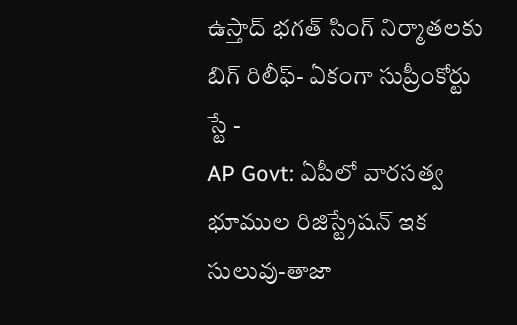ఉస్తాద్ భగత్ సింగ్ నిర్మాతలకు బిగ్ రిలీఫ్- ఏకంగా సుప్రీంకోర్టు స్టే -
AP Govt: ఏపీలో వారసత్వ భూముల రిజిస్ట్రేషన్ ఇక సులువు-తాజా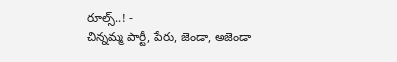రూల్స్..! -
చిన్నమ్మ పార్టీ, పేరు, జెండా, అజెండా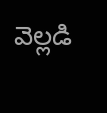వెల్లడి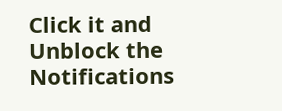Click it and Unblock the Notifications